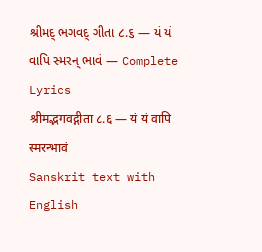શ્રીમદ્ ભગવદ્ ગીતા ૮.૬ — યં યં વાપિ સ્મરન્ ભાવં — Complete Lyrics
श्रीमद्भगवद्गीता ८.६ — यं यं वापि स्मरन्भावं
Sanskrit text with English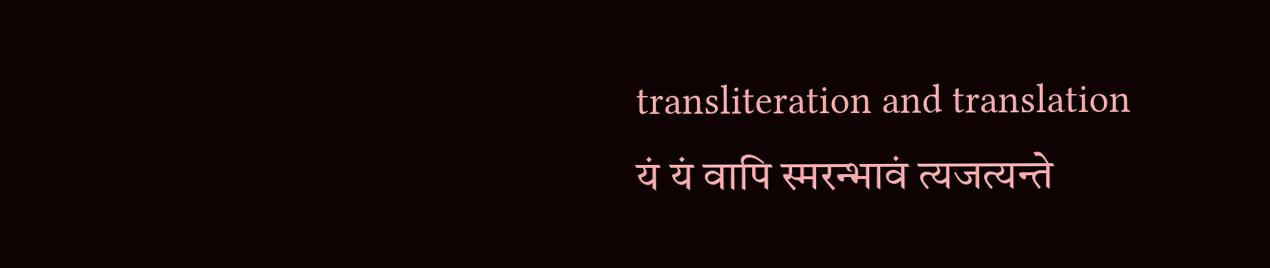transliteration and translation
यं यं वापि स्मरन्भावं त्यजत्यन्ते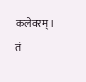कलेवरम्।
तं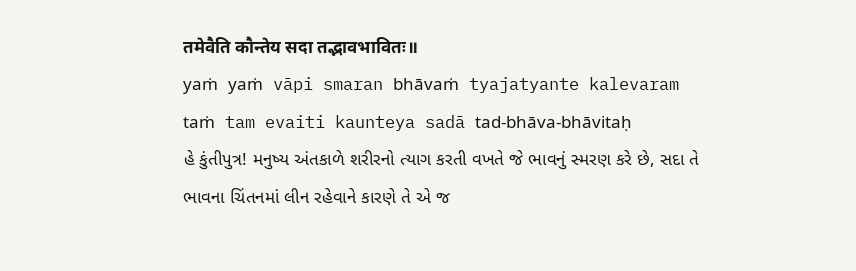तमेवैति कौन्तेय सदा तद्भावभावितः॥
yaṁ yaṁ vāpi smaran bhāvaṁ tyajatyante kalevaram
taṁ tam evaiti kaunteya sadā tad-bhāva-bhāvitaḥ
હે કુંતીપુત્ર! મનુષ્ય અંતકાળે શરીરનો ત્યાગ કરતી વખતે જે ભાવનું સ્મરણ કરે છે, સદા તે ભાવના ચિંતનમાં લીન રહેવાને કારણે તે એ જ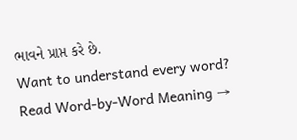ભાવને પ્રાપ્ત કરે છે.
Want to understand every word?
Read Word-by-Word Meaning →